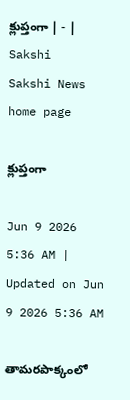క్లుప్తంగా | - | Sakshi
Sakshi News home page

క్లుప్తంగా

Jun 9 2026 5:36 AM | Updated on Jun 9 2026 5:36 AM

తామరపాక్కంలో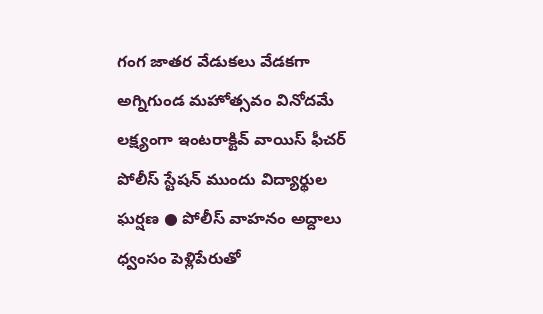గంగ జాతర వేడుకలు వేడకగా అగ్నిగుండ మహోత్సవం వినోదమే లక్ష్యంగా ఇంటరాక్టివ్‌ వాయిస్‌ ఫీచర్‌ పోలీస్‌ స్టేషన్‌ ముందు విద్యార్థుల ఘర్షణ ● పోలీస్‌ వాహనం అద్దాలు ధ్వంసం పెళ్లిపేరుతో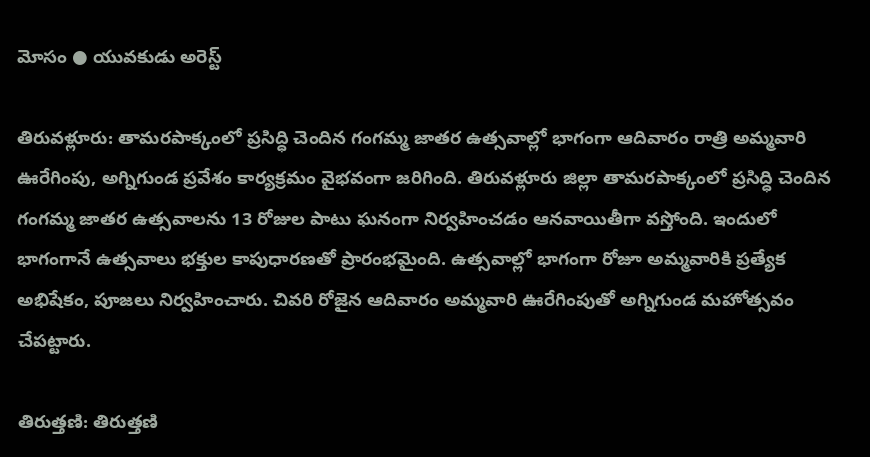మోసం ● యువకుడు అరెస్ట్‌

తిరువళ్లూరు: తామరపాక్కంలో ప్రసిద్ధి చెందిన గంగమ్మ జాతర ఉత్సవాల్లో భాగంగా ఆదివారం రాత్రి అమ్మవారి ఊరేగింపు, అగ్నిగుండ ప్రవేశం కార్యక్రమం వైభవంగా జరిగింది. తిరువళ్లూరు జిల్లా తామరపాక్కంలో ప్రసిద్ధి చెందిన గంగమ్మ జాతర ఉత్సవాలను 13 రోజుల పాటు ఘనంగా నిర్వహించడం ఆనవాయితీగా వస్తోంది. ఇందులో భాగంగానే ఉత్సవాలు భక్తుల కాపుధారణతో ప్రారంభమైంది. ఉత్సవాల్లో భాగంగా రోజూ అమ్మవారికి ప్రత్యేక అభిషేకం, పూజలు నిర్వహించారు. చివరి రోజైన ఆదివారం అమ్మవారి ఊరేగింపుతో అగ్నిగుండ మహోత్సవం చేపట్టారు.

తిరుత్తణి: తిరుత్తణి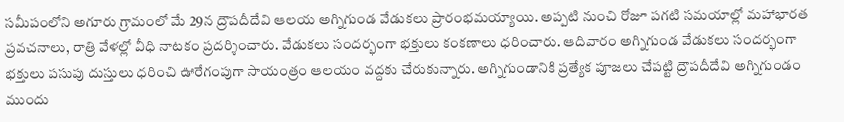సమీపంలోని అగూరు గ్రామంలో మే 29న ద్రౌపదీదేవి ఆలయ అగ్నిగుండ వేడుకలు ప్రారంభమయ్యాయి. అప్పటి నుంచి రోజూ పగటి సమయాల్లో మహాభారత ప్రవచనాలు, రాత్రి వేళల్లో వీధి నాటకం ప్రదర్శించారు. వేడుకలు సందర్భంగా భక్తులు కంకణాలు ధరించారు. ఆదివారం అగ్నిగుండ వేడుకలు సందర్భంగా భక్తులు పసుపు దుస్తులు ధరించి ఊరేగంపుగా సాయంత్రం ఆలయం వద్దకు చేరుకున్నారు. అగ్నిగుండానికి ప్రత్యేక పూజలు చేపట్టి ద్రౌపదీదేవి అగ్నిగుండం ముందు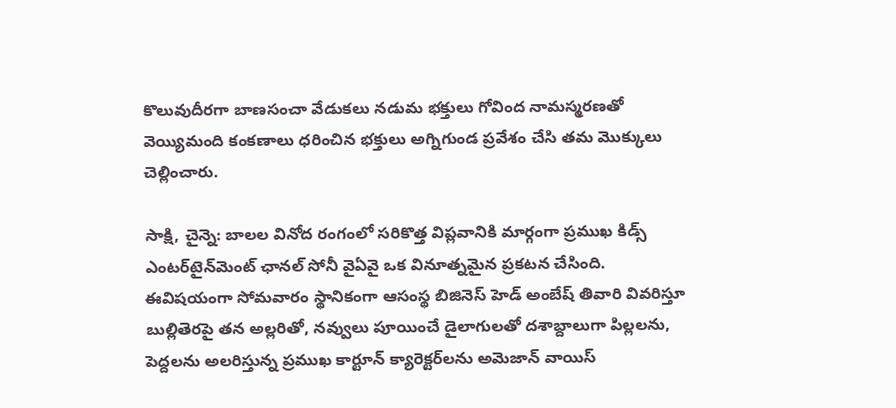కొలువుదీరగా బాణసంచా వేడుకలు నడుమ భక్తులు గోవింద నామస్మరణతో వెయ్యిమంది కంకణాలు ధరించిన భక్తులు అగ్నిగుండ ప్రవేశం చేసి తమ మొక్కులు చెల్లించారు.

సాక్షి, చైన్నె: బాలల వినోద రంగంలో సరికొత్త విప్లవానికి మార్గంగా ప్రముఖ కిడ్స్‌ ఎంటర్‌టైన్‌మెంట్‌ ఛానల్‌ సోనీ వైఏవై ఒక వినూత్నమైన ప్రకటన చేసింది. ఈవిషయంగా సోమవారం స్థానికంగా ఆసంస్థ బిజినెస్‌ హెడ్‌ అంబేష్‌ తివారి వివరిస్తూ బుల్లితెరపై తన అల్లరితో, నవ్వులు పూయించే డైలాగులతో దశాబ్దాలుగా పిల్లలను, పెద్దలను అలరిస్తున్న ప్రముఖ కార్టూన్‌ క్యారెక్టర్‌లను అమెజాన్‌ వాయిస్‌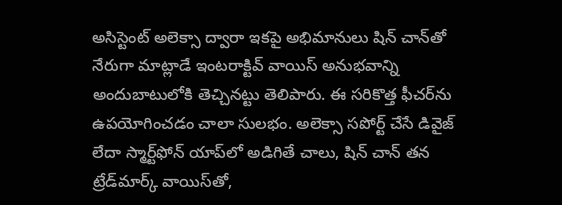అసిస్టెంట్‌ అలెక్సా ద్వారా ఇకపై అభిమానులు షిన్‌ చాన్‌తో నేరుగా మాట్లాడే ఇంటరాక్టివ్‌ వాయిస్‌ అనుభవాన్ని అందుబాటులోకి తెచ్చినట్టు తెలిపారు. ఈ సరికొత్త ఫీచర్‌ను ఉపయోగించడం చాలా సులభం. అలెక్సా సపోర్ట్‌ చేసే డివైజ్‌ లేదా స్మార్ట్‌ఫోన్‌ యాప్‌లో అడిగితే చాలు, షిన్‌ చాన్‌ తన ట్రేడ్‌మార్క్‌ వాయిస్‌తో,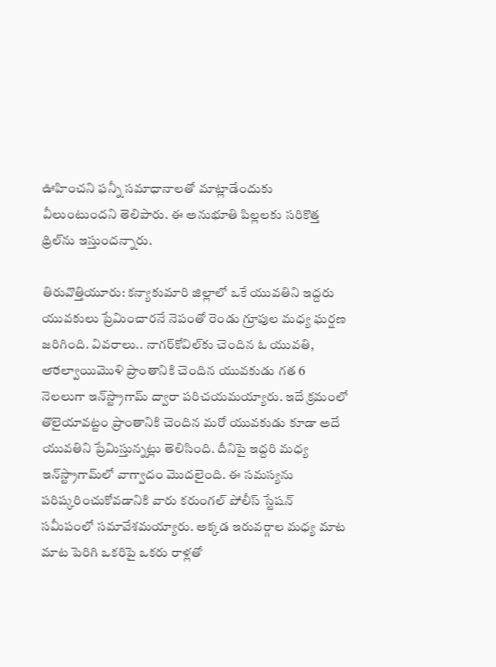ఊహించని ఫన్నీ సమాధానాలతో మాట్లాడేందుకు వీలుంటుందని తెలిపారు. ఈ అనుభూతి పిల్లలకు సరికొత్త థ్రిల్‌ను ఇస్తుందన్నారు.

తిరువొత్తియూరు: కన్యాకుమారి జిల్లాలో ఒకే యువతిని ఇద్దరు యువకులు ప్రేమించారనే నెపంతో రెండు గ్రూపుల మధ్య ఘర్షణ జరిగింది. వివరాలు.. నాగర్‌కోవిల్‌కు చెందిన ఓ యువతి, అారల్వాయిమొళి ప్రాంతానికి చెందిన యువకుడు గత 6 నెలలుగా ఇన్‌స్ట్రాగామ్‌ ద్వారా పరిచయమయ్యారు. ఇదే క్రమంలో తొలైయావట్టం ప్రాంతానికి చెందిన మరో యువకుడు కూడా అదే యువతిని ప్రేమిస్తున్నట్లు తెలిసింది. దీనిపై ఇద్దరి మధ్య ఇన్‌స్ట్రాగామ్‌లో వాగ్వాదం మొదలైంది. ఈ సమస్యను పరిష్కరించుకోవడానికి వారు కరుంగల్‌ పోలీస్‌ స్టేషన్‌ సమీపంలో సమావేశమయ్యారు. అక్కడ ఇరువర్గాల మధ్య మాట మాట పెరిగి ఒకరిపై ఒకరు రాళ్లతో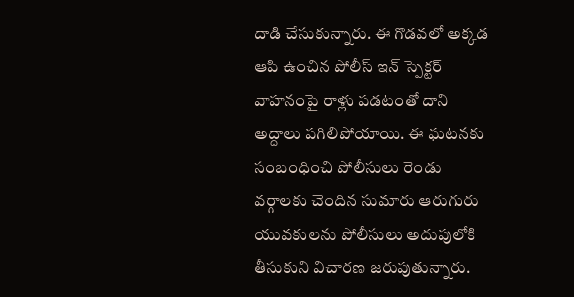దాడి చేసుకున్నారు. ఈ గొడవలో అక్కడ ఆపి ఉంచిన పోలీస్‌ ఇన్‌ స్పెక్టర్‌ వాహనంపై రాళ్లు పడటంతో దాని అద్దాలు పగిలిపోయాయి. ఈ ఘటనకు సంబంధించి పోలీసులు రెండు వర్గాలకు చెందిన సుమారు ఆరుగురు యువకులను పోలీసులు అదుపులోకి తీసుకుని విచారణ జరుపుతున్నారు.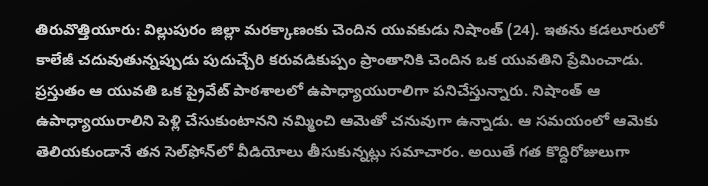తిరువొత్తియూరు: విల్లుపురం జిల్లా మరక్కాణంకు చెందిన యువకుడు నిషాంత్‌ (24). ఇతను కడలూరులో కాలేజీ చదువుతున్నప్పుడు పుదుచ్చేరి కరువడికుప్పం ప్రాంతానికి చెందిన ఒక యువతిని ప్రేమించాడు. ప్రస్తుతం ఆ యువతి ఒక ప్రైవేట్‌ పాఠశాలలో ఉపాధ్యాయురాలిగా పనిచేస్తున్నారు. నిషాంత్‌ ఆ ఉపాధ్యాయురాలిని పెళ్లి చేసుకుంటానని నమ్మించి ఆమెతో చనువుగా ఉన్నాడు. ఆ సమయంలో ఆమెకు తెలియకుండానే తన సెల్‌ఫోన్‌లో వీడియోలు తీసుకున్నట్లు సమాచారం. అయితే గత కొద్దిరోజులుగా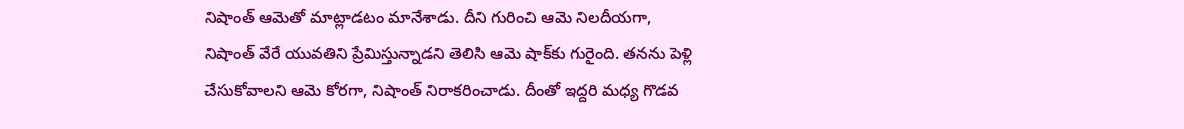నిషాంత్‌ ఆమెతో మాట్లాడటం మానేశాడు. దీని గురించి ఆమె నిలదీయగా, నిషాంత్‌ వేరే యువతిని ప్రేమిస్తున్నాడని తెలిసి ఆమె షాక్‌కు గురైంది. తనను పెళ్లి చేసుకోవాలని ఆమె కోరగా, నిషాంత్‌ నిరాకరించాడు. దీంతో ఇద్దరి మధ్య గొడవ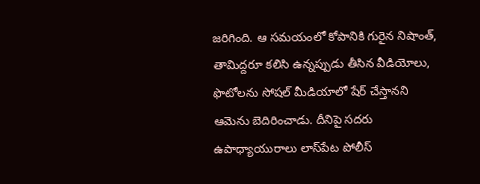జరిగింది. ఆ సమయంలో కోపానికి గురైన నిషాంత్‌, తామిద్దరూ కలిసి ఉన్నప్పుడు తీసిన వీడియోలు, ఫొటోలను సోషల్‌ మీడియాలో షేర్‌ చేస్తానని ఆమెను బెదిరించాడు. దీనిపై సదరు ఉపాధ్యాయురాలు లాస్‌పేట పోలీస్‌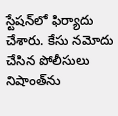స్టేషన్‌లో ఫిర్యాదు చేశారు. కేసు నమోదు చేసిన పోలీసులు నిషాంత్‌ను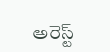అరెస్ట్‌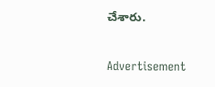చేశారు.

Advertisement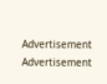Advertisement
Advertisement